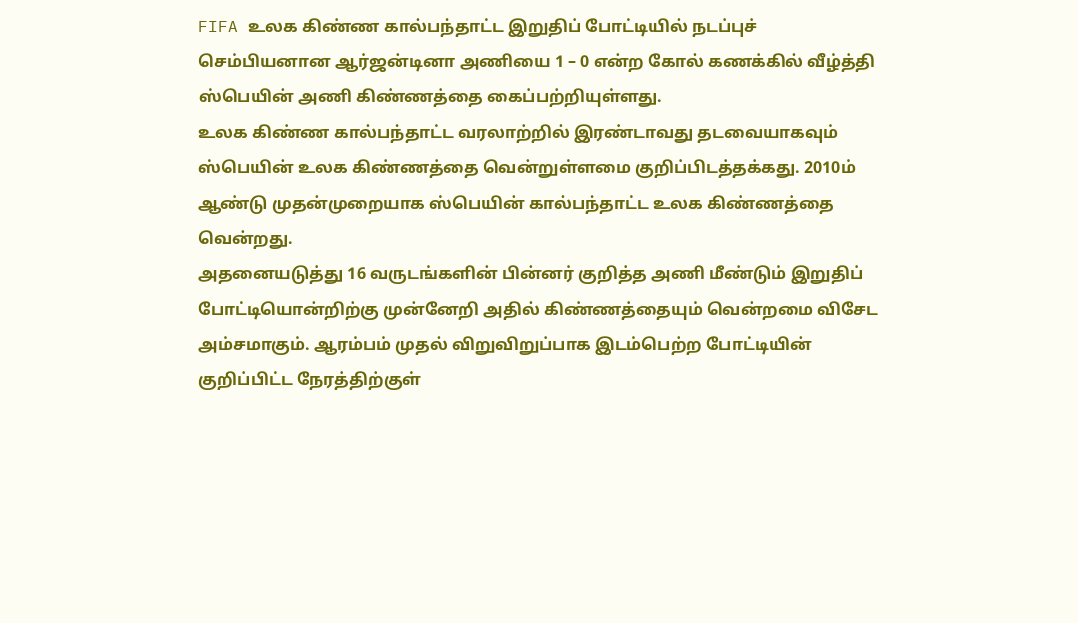FIFA உலக கிண்ண கால்பந்தாட்ட இறுதிப் போட்டியில் நடப்புச் செம்பியனான ஆர்ஜன்டினா அணியை 1 – 0 என்ற கோல் கணக்கில் வீழ்த்தி ஸ்பெயின் அணி கிண்ணத்தை கைப்பற்றியுள்ளது.
உலக கிண்ண கால்பந்தாட்ட வரலாற்றில் இரண்டாவது தடவையாகவும் ஸ்பெயின் உலக கிண்ணத்தை வென்றுள்ளமை குறிப்பிடத்தக்கது. 2010ம் ஆண்டு முதன்முறையாக ஸ்பெயின் கால்பந்தாட்ட உலக கிண்ணத்தை வென்றது.
அதனையடுத்து 16 வருடங்களின் பின்னர் குறித்த அணி மீண்டும் இறுதிப் போட்டியொன்றிற்கு முன்னேறி அதில் கிண்ணத்தையும் வென்றமை விசேட அம்சமாகும். ஆரம்பம் முதல் விறுவிறுப்பாக இடம்பெற்ற போட்டியின் குறிப்பிட்ட நேரத்திற்குள்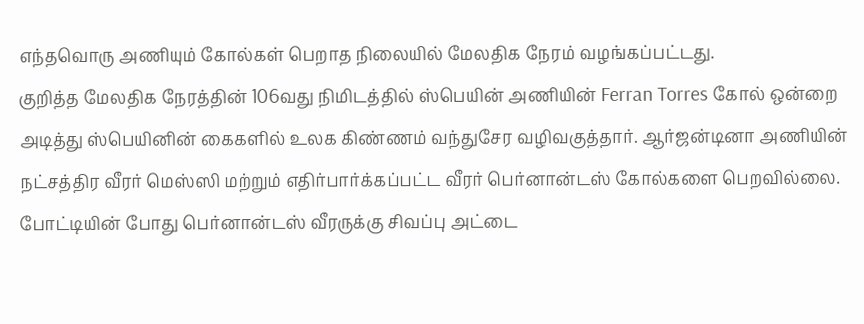எந்தவொரு அணியும் கோல்கள் பெறாத நிலையில் மேலதிக நேரம் வழங்கப்பட்டது.
குறித்த மேலதிக நேரத்தின் 106வது நிமிடத்தில் ஸ்பெயின் அணியின் Ferran Torres கோல் ஒன்றை அடித்து ஸ்பெயினின் கைகளில் உலக கிண்ணம் வந்துசேர வழிவகுத்தார். ஆர்ஜன்டினா அணியின் நட்சத்திர வீரர் மெஸ்ஸி மற்றும் எதிர்பார்க்கப்பட்ட வீரர் பெர்னான்டஸ் கோல்களை பெறவில்லை.
போட்டியின் போது பெர்னான்டஸ் வீரருக்கு சிவப்பு அட்டை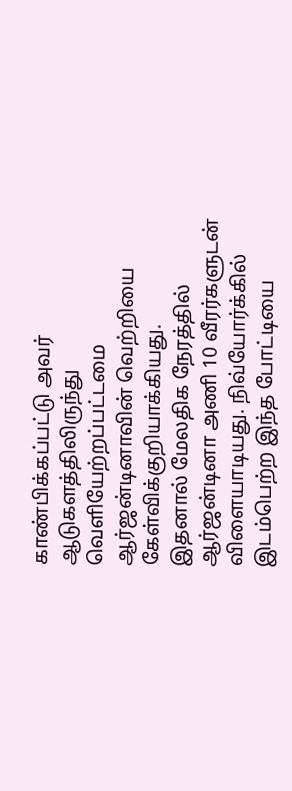காண்பிக்கப்பட்டு அவர் ஆடுகளத்திலிருந்து வெளியேற்றப்பட்டமை ஆர்ஜன்டினாவின் வெற்றியை கேள்விக்குறியாக்கியது.
இதனால் மேலதிக நேரத்தில் ஆர்ஜன்டினா அணி 10 வீரர்களுடன் விளையாடியது. நிவ்யோர்க்கில் இடம்பெற்ற இந்த போட்டியை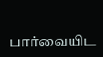பார்வையிட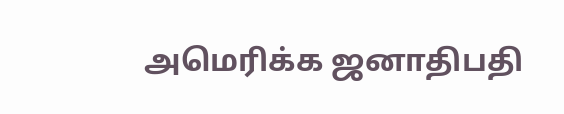அமெரிக்க ஜனாதிபதி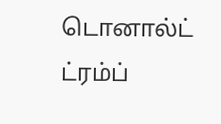டொனால்ட் ட்ரம்ப்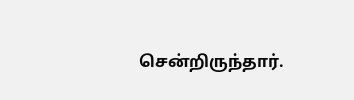சென்றிருந்தார்.